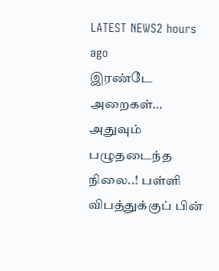LATEST NEWS2 hours ago
இரண்டே அறைகள்… அதுவும் பழுதடைந்த நிலை..! பள்ளி விபத்துக்குப் பின்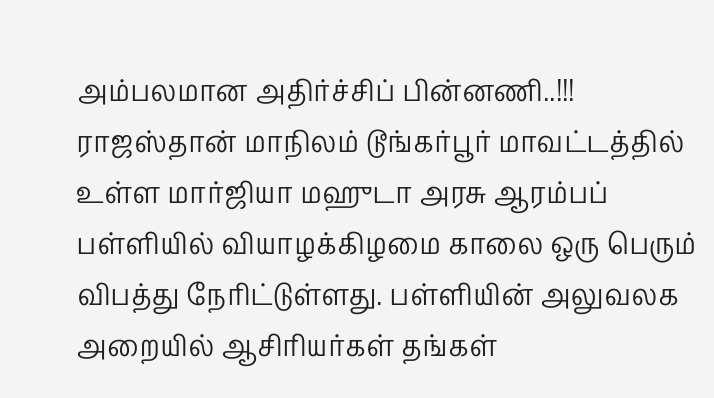அம்பலமான அதிர்ச்சிப் பின்னணி..!!!
ராஜஸ்தான் மாநிலம் டூங்கர்பூர் மாவட்டத்தில் உள்ள மார்ஜியா மஹுடா அரசு ஆரம்பப் பள்ளியில் வியாழக்கிழமை காலை ஒரு பெரும் விபத்து நேரிட்டுள்ளது. பள்ளியின் அலுவலக அறையில் ஆசிரியர்கள் தங்கள்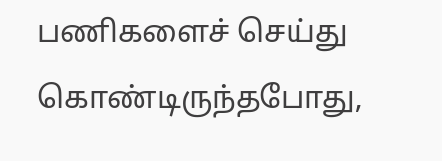பணிகளைச் செய்து கொண்டிருந்தபோது,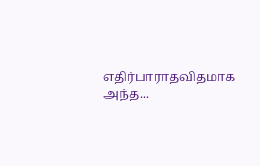எதிர்பாராதவிதமாக அந்த...